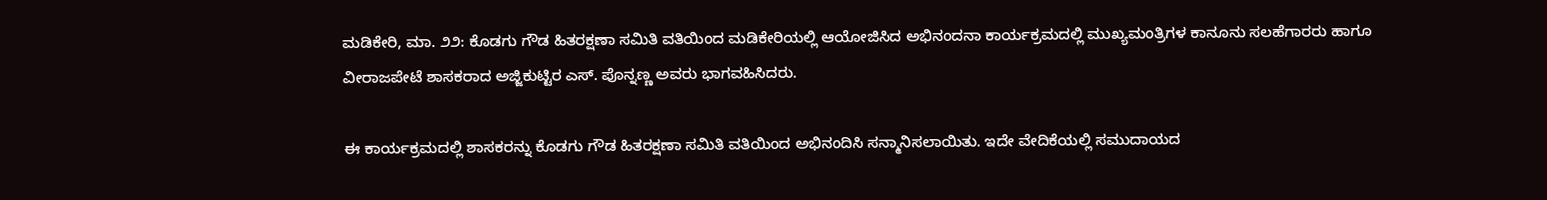ಮಡಿಕೇರಿ, ಮಾ. ೨೨: ಕೊಡಗು ಗೌಡ ಹಿತರಕ್ಷಣಾ ಸಮಿತಿ ವತಿಯಿಂದ ಮಡಿಕೇರಿಯಲ್ಲಿ ಆಯೋಜಿಸಿದ ಅಭಿನಂದನಾ ಕಾರ್ಯಕ್ರಮದಲ್ಲಿ ಮುಖ್ಯಮಂತ್ರಿಗಳ ಕಾನೂನು ಸಲಹೆಗಾರರು ಹಾಗೂ ವೀರಾಜಪೇಟೆ ಶಾಸಕರಾದ ಅಜ್ಜಿಕುಟ್ಟಿರ ಎಸ್. ಪೊನ್ನಣ್ಣ ಅವರು ಭಾಗವಹಿಸಿದರು.

ಈ ಕಾರ್ಯಕ್ರಮದಲ್ಲಿ ಶಾಸಕರನ್ನು ಕೊಡಗು ಗೌಡ ಹಿತರಕ್ಷಣಾ ಸಮಿತಿ ವತಿಯಿಂದ ಅಭಿನಂದಿಸಿ ಸನ್ಮಾನಿಸಲಾಯಿತು. ಇದೇ ವೇದಿಕೆಯಲ್ಲಿ ಸಮುದಾಯದ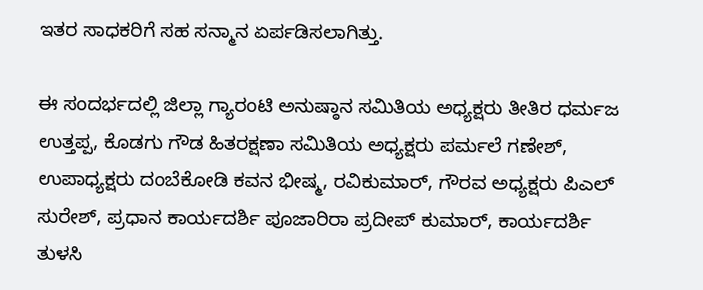ಇತರ ಸಾಧಕರಿಗೆ ಸಹ ಸನ್ಮಾನ ಏರ್ಪಡಿಸಲಾಗಿತ್ತು.

ಈ ಸಂದರ್ಭದಲ್ಲಿ ಜಿಲ್ಲಾ ಗ್ಯಾರಂಟಿ ಅನುಷ್ಠಾನ ಸಮಿತಿಯ ಅಧ್ಯಕ್ಷರು ತೀತಿರ ಧರ್ಮಜ ಉತ್ತಪ್ಪ, ಕೊಡಗು ಗೌಡ ಹಿತರಕ್ಷಣಾ ಸಮಿತಿಯ ಅಧ್ಯಕ್ಷರು ಪರ್ಮಲೆ ಗಣೇಶ್, ಉಪಾಧ್ಯಕ್ಷರು ದಂಬೆಕೋಡಿ ಕವನ ಭೀಷ್ಮ, ರವಿಕುಮಾರ್, ಗೌರವ ಅಧ್ಯಕ್ಷರು ಪಿಎಲ್ ಸುರೇಶ್, ಪ್ರಧಾನ ಕಾರ್ಯದರ್ಶಿ ಪೂಜಾರಿರಾ ಪ್ರದೀಪ್ ಕುಮಾರ್, ಕಾರ್ಯದರ್ಶಿ ತುಳಸಿ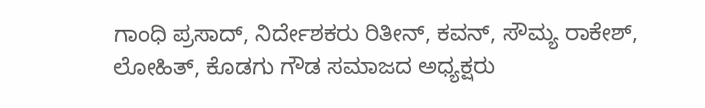ಗಾಂಧಿ ಪ್ರಸಾದ್, ನಿರ್ದೇಶಕರು ರಿತೀನ್, ಕವನ್, ಸೌಮ್ಯ ರಾಕೇಶ್, ಲೋಹಿತ್, ಕೊಡಗು ಗೌಡ ಸಮಾಜದ ಅಧ್ಯಕ್ಷರು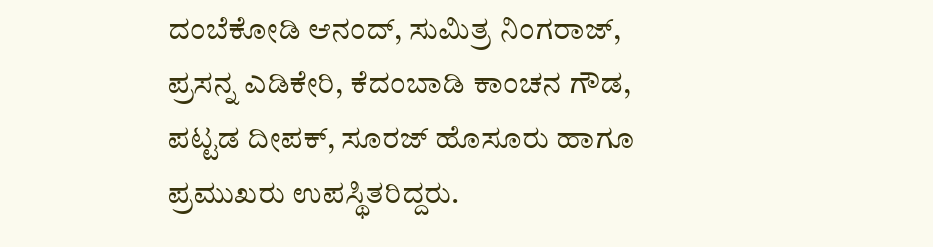ದಂಬೆಕೋಡಿ ಆನಂದ್, ಸುಮಿತ್ರ ನಿಂಗರಾಜ್, ಪ್ರಸನ್ನ ಎಡಿಕೇರಿ, ಕೆದಂಬಾಡಿ ಕಾಂಚನ ಗೌಡ, ಪಟ್ಟಡ ದೀಪಕ್, ಸೂರಜ್ ಹೊಸೂರು ಹಾಗೂ ಪ್ರಮುಖರು ಉಪಸ್ಥಿತರಿದ್ದರು.